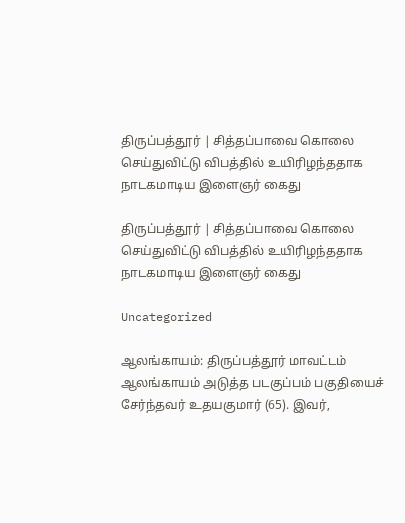திருப்பத்தூர் | சித்தப்பாவை கொலை செய்துவிட்டு விபத்தில் உயிரிழந்ததாக நாடகமாடிய இளைஞர் கைது

திருப்பத்தூர் | சித்தப்பாவை கொலை செய்துவிட்டு விபத்தில் உயிரிழந்ததாக நாடகமாடிய இளைஞர் கைது

Uncategorized

ஆலங்காயம்: திருப்பத்தூர் மாவட்டம் ஆலங்காயம் அடுத்த படகுப்பம் பகுதியைச் சேர்ந்தவர் உதயகுமார் (65). இவர்,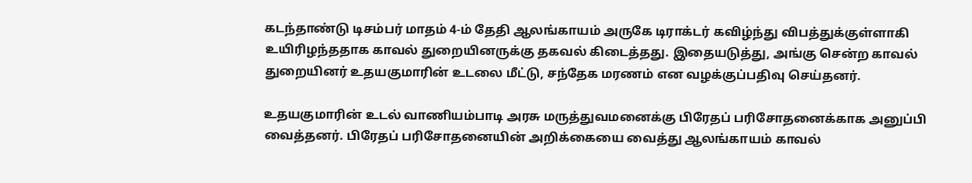கடந்தாண்டு டிசம்பர் மாதம் 4-ம் தேதி ஆலங்காயம் அருகே டிராக்டர் கவிழ்ந்து விபத்துக்குள்ளாகி உயிரிழந்ததாக காவல் துறையினருக்கு தகவல் கிடைத்தது. இதையடுத்து, அங்கு சென்ற காவல் துறையினர் உதயகுமாரின் உடலை மீட்டு, சந்தேக மரணம் என வழக்குப்பதிவு செய்தனர்.

உதயகுமாரின் உடல் வாணியம்பாடி அரசு மருத்துவமனைக்கு பிரேதப் பரிசோதனைக்காக அனுப்பி வைத்தனர். பிரேதப் பரிசோதனையின் அறிக்கையை வைத்து ஆலங்காயம் காவல்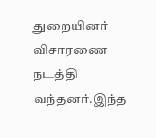துறையினர் விசாரணை நடத்தி வந்தனர்.இந்த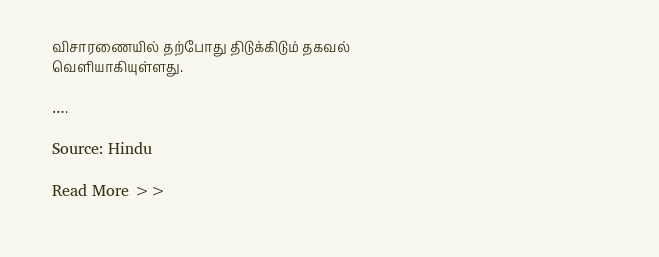விசாரணையில் தற்போது திடுக்கிடும் தகவல் வெளியாகியுள்ளது.

….

Source: Hindu

Read More >>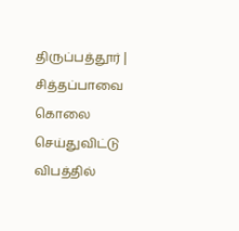திருப்பத்தூர் | சித்தப்பாவை கொலை செய்துவிட்டு விபத்தில்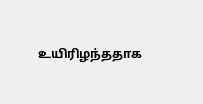உயிரிழந்ததாக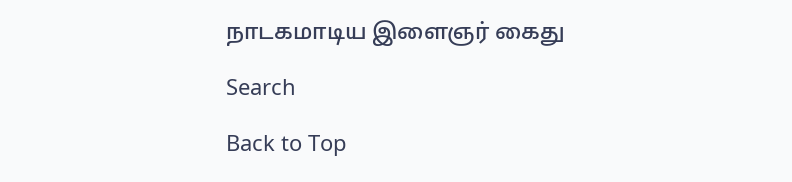நாடகமாடிய இளைஞர் கைது

Search

Back to Top